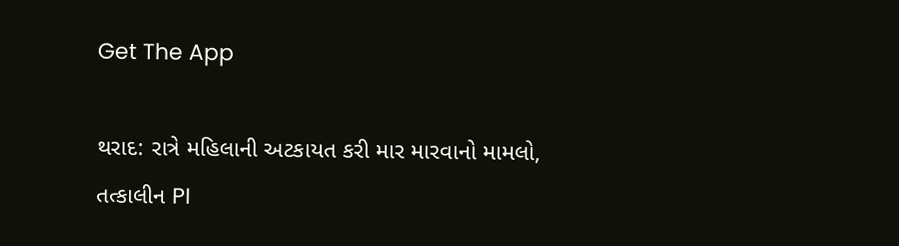Get The App

થરાદ: રાત્રે મહિલાની અટકાયત કરી માર મારવાનો મામલો, તત્કાલીન PI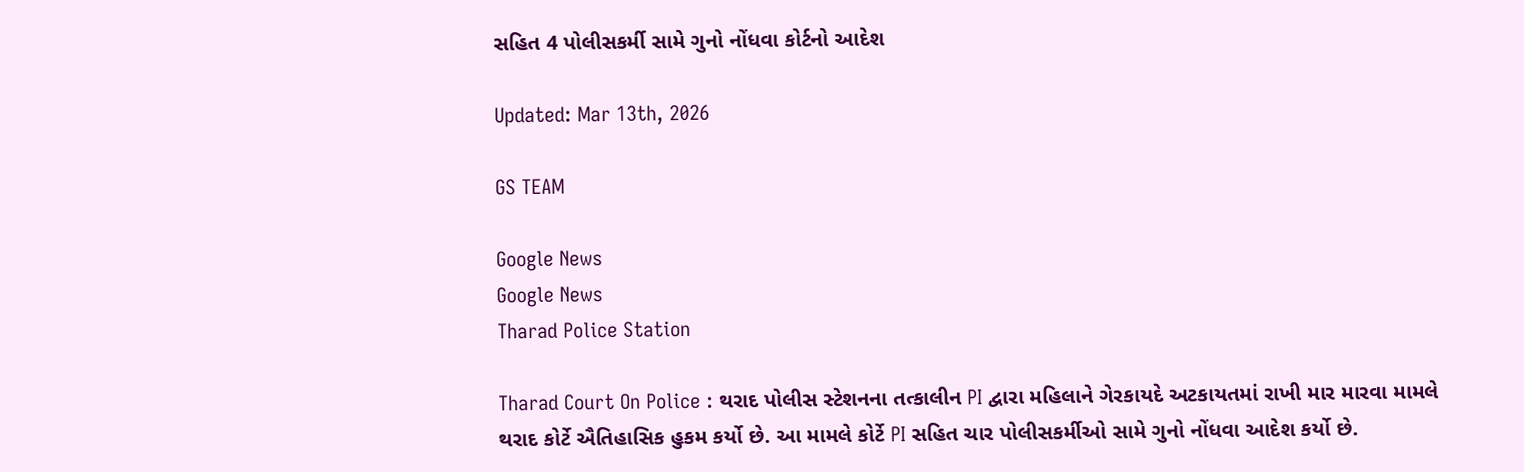સહિત 4 પોલીસકર્મી સામે ગુનો નોંધવા કોર્ટનો આદેશ

Updated: Mar 13th, 2026

GS TEAM

Google News
Google News
Tharad Police Station

Tharad Court On Police : થરાદ પોલીસ સ્ટેશનના તત્કાલીન PI દ્વારા મહિલાને ગેરકાયદે અટકાયતમાં રાખી માર મારવા મામલે થરાદ કોર્ટે ઐતિહાસિક હુકમ કર્યો છે. આ મામલે કોર્ટે PI સહિત ચાર પોલીસકર્મીઓ સામે ગુનો નોંધવા આદેશ કર્યો છે.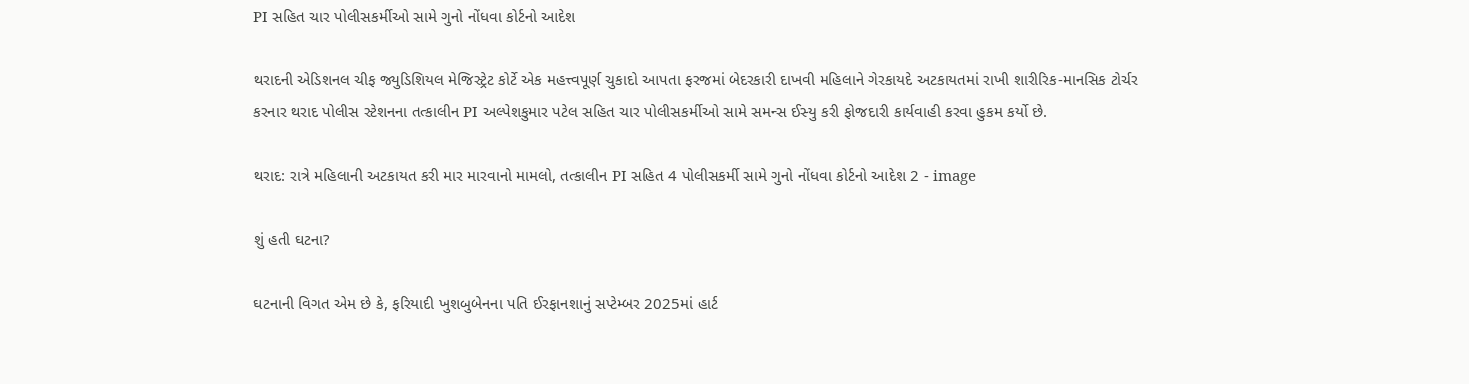PI સહિત ચાર પોલીસકર્મીઓ સામે ગુનો નોંધવા કોર્ટનો આદેશ

થરાદની એડિશનલ ચીફ જ્યુડિશિયલ મેજિસ્ટ્રેટ કોર્ટે એક મહત્ત્વપૂર્ણ ચુકાદો આપતા ફરજમાં બેદરકારી દાખવી મહિલાને ગેરકાયદે અટકાયતમાં રાખી શારીરિક-માનસિક ટોર્ચર કરનાર થરાદ પોલીસ સ્ટેશનના તત્કાલીન PI અલ્પેશકુમાર પટેલ સહિત ચાર પોલીસકર્મીઓ સામે સમન્સ ઈસ્યુ કરી ફોજદારી કાર્યવાહી કરવા હુકમ કર્યો છે.

થરાદ: રાત્રે મહિલાની અટકાયત કરી માર મારવાનો મામલો, તત્કાલીન PI સહિત 4 પોલીસકર્મી સામે ગુનો નોંધવા કોર્ટનો આદેશ 2 - image

શું હતી ઘટના?

ઘટનાની વિગત એમ છે કે, ફરિયાદી ખુશબુબેનના પતિ ઈરફાનશાનું સપ્ટેમ્બર 2025માં હાર્ટ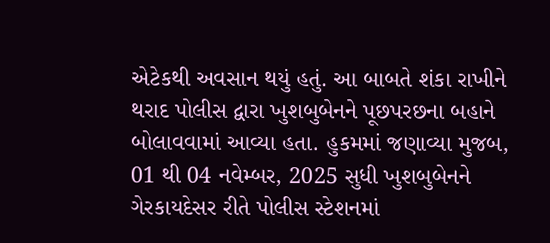એટેકથી અવસાન થયું હતું. આ બાબતે શંકા રાખીને થરાદ પોલીસ દ્વારા ખુશબુબેનને પૂછપરછના બહાને બોલાવવામાં આવ્યા હતા. હુકમમાં જણાવ્યા મુજબ, 01 થી 04 નવેમ્બર, 2025 સુધી ખુશબુબેનને ગેરકાયદેસર રીતે પોલીસ સ્ટેશનમાં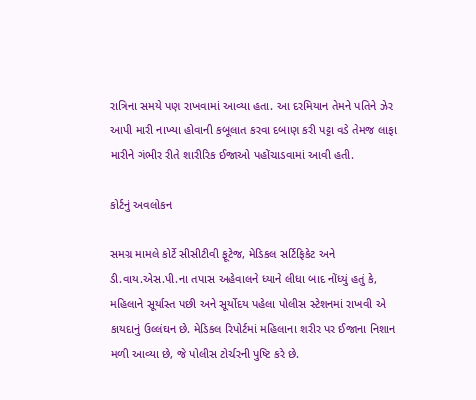રાત્રિના સમયે પણ રાખવામાં આવ્યા હતા. આ દરમિયાન તેમને પતિને ઝેર આપી મારી નાખ્યા હોવાની કબૂલાત કરવા દબાણ કરી પટ્ટા વડે તેમજ લાફા મારીને ગંભીર રીતે શારીરિક ઈજાઓ પહોંચાડવામાં આવી હતી.

કોર્ટનું અવલોકન

સમગ્ર મામલે કોર્ટે સીસીટીવી ફૂટેજ, મેડિકલ સર્ટિફિકેટ અને ડી.વાય.એસ.પી.ના તપાસ અહેવાલને ધ્યાને લીધા બાદ નોંધ્યું હતું કે, મહિલાને સૂર્યાસ્ત પછી અને સૂર્યોદય પહેલા પોલીસ સ્ટેશનમાં રાખવી એ કાયદાનું ઉલ્લંઘન છે. મેડિકલ રિપોર્ટમાં મહિલાના શરીર પર ઈજાના નિશાન મળી આવ્યા છે, જે પોલીસ ટોર્ચરની પુષ્ટિ કરે છે.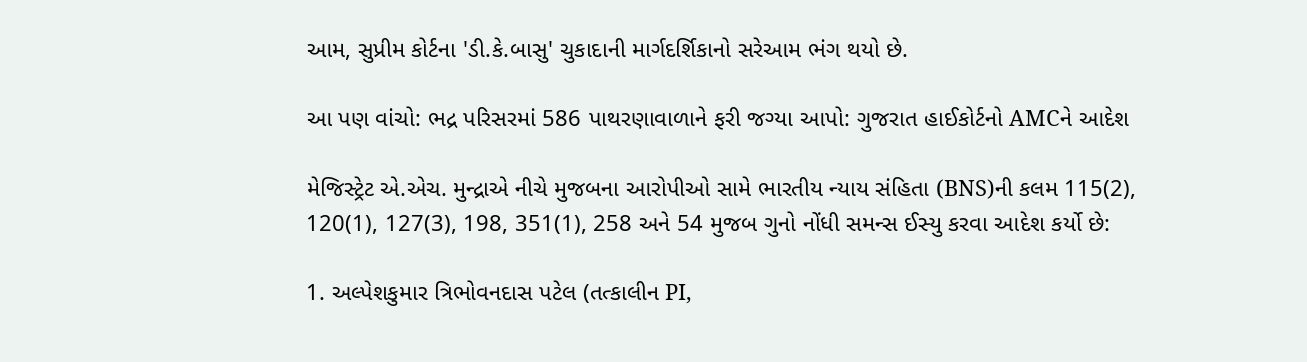આમ, સુપ્રીમ કોર્ટના 'ડી.કે.બાસુ' ચુકાદાની માર્ગદર્શિકાનો સરેઆમ ભંગ થયો છે.

આ પણ વાંચો: ભદ્ર પરિસરમાં 586 પાથરણાવાળાને ફરી જગ્યા આપો: ગુજરાત હાઈકોર્ટનો AMCને આદેશ

મેજિસ્ટ્રેટ એ.એચ. મુન્દ્રાએ નીચે મુજબના આરોપીઓ સામે ભારતીય ન્યાય સંહિતા (BNS)ની કલમ 115(2), 120(1), 127(3), 198, 351(1), 258 અને 54 મુજબ ગુનો નોંધી સમન્સ ઈસ્યુ કરવા આદેશ કર્યો છે:

1. અલ્પેશકુમાર ત્રિભોવનદાસ પટેલ (તત્કાલીન PI,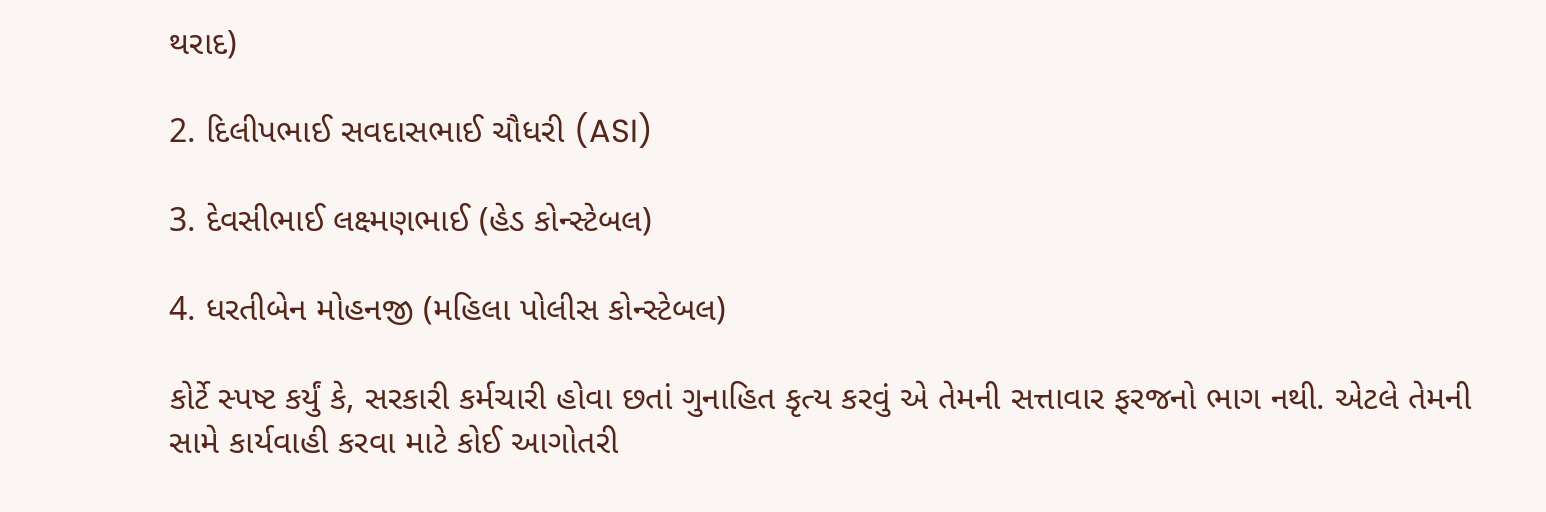થરાદ)

2. દિલીપભાઈ સવદાસભાઈ ચૌધરી (ASI)

3. દેવસીભાઈ લક્ષ્મણભાઈ (હેડ કોન્સ્ટેબલ)

4. ધરતીબેન મોહનજી (મહિલા પોલીસ કોન્સ્ટેબલ)

કોર્ટે સ્પષ્ટ કર્યું કે, સરકારી કર્મચારી હોવા છતાં ગુનાહિત કૃત્ય કરવું એ તેમની સત્તાવાર ફરજનો ભાગ નથી. એટલે તેમની સામે કાર્યવાહી કરવા માટે કોઈ આગોતરી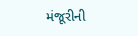મંજૂરીની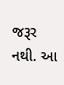જરૂર નથી. આ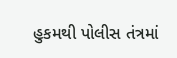હુકમથી પોલીસ તંત્રમાં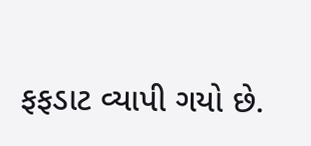ફફડાટ વ્યાપી ગયો છે.